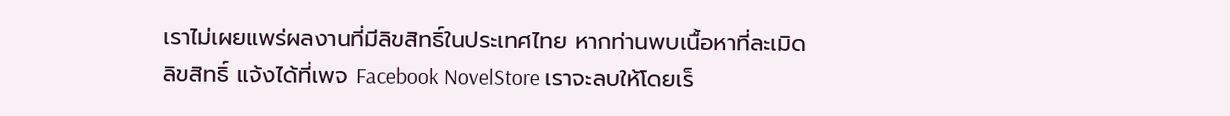เราไม่เผยแพร่ผลงานที่มีลิขสิทธิ์ในประเทศไทย หากท่านพบเนื้อหาที่ละเมิดลิขสิทธิ์ แจ้งได้ที่เพจ Facebook NovelStore เราจะลบให้โดยเร็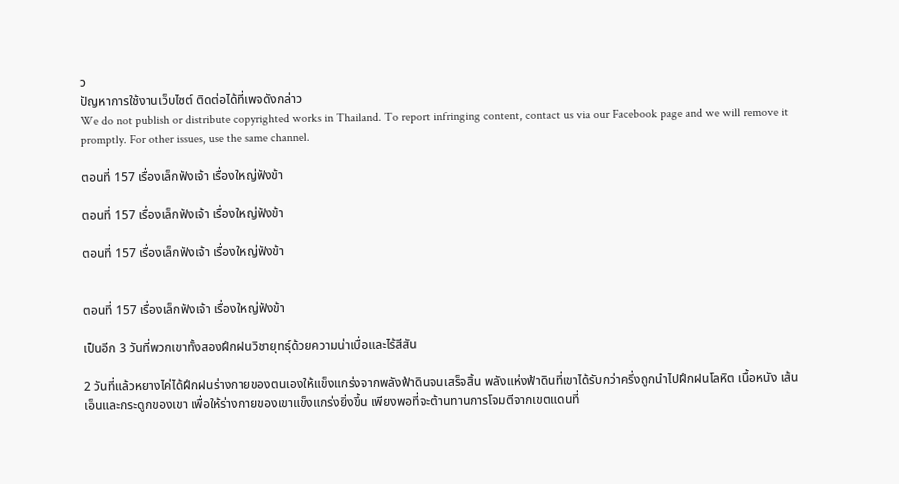ว
ปัญหาการใช้งานเว็บไซต์ ติดต่อได้ที่เพจดังกล่าว
We do not publish or distribute copyrighted works in Thailand. To report infringing content, contact us via our Facebook page and we will remove it promptly. For other issues, use the same channel.

ตอนที่ 157 เรื่องเล็กฟังเจ้า เรื่องใหญ่ฟังข้า

ตอนที่ 157 เรื่องเล็กฟังเจ้า เรื่องใหญ่ฟังข้า

ตอนที่ 157 เรื่องเล็กฟังเจ้า เรื่องใหญ่ฟังข้า


ตอนที่ 157 เรื่องเล็กฟังเจ้า เรื่องใหญ่ฟังข้า

เป็นอีก 3 วันที่พวกเขาทั้งสองฝึกฝนวิชายุทธุ์ด้วยความน่าเบื่อและไร้สีสัน

2 วันที่แล้วหยางไค่ได้ฝึกฝนร่างกายของตนเองให้แข็งแกร่งจากพลังฟ้าดินจนเสร็จสิ้น พลังแห่งฟ้าดินที่เขาได้รับกว่าครึ่งถูกนำไปฝึกฝนโลหิต เนื้อหนัง เส้นเอ็นและกระดูกของเขา เพื่อให้ร่างกายของเขาแข็งแกร่งยิ่งขึ้น เพียงพอที่จะต้านทานการโจมตีจากเขตแดนที่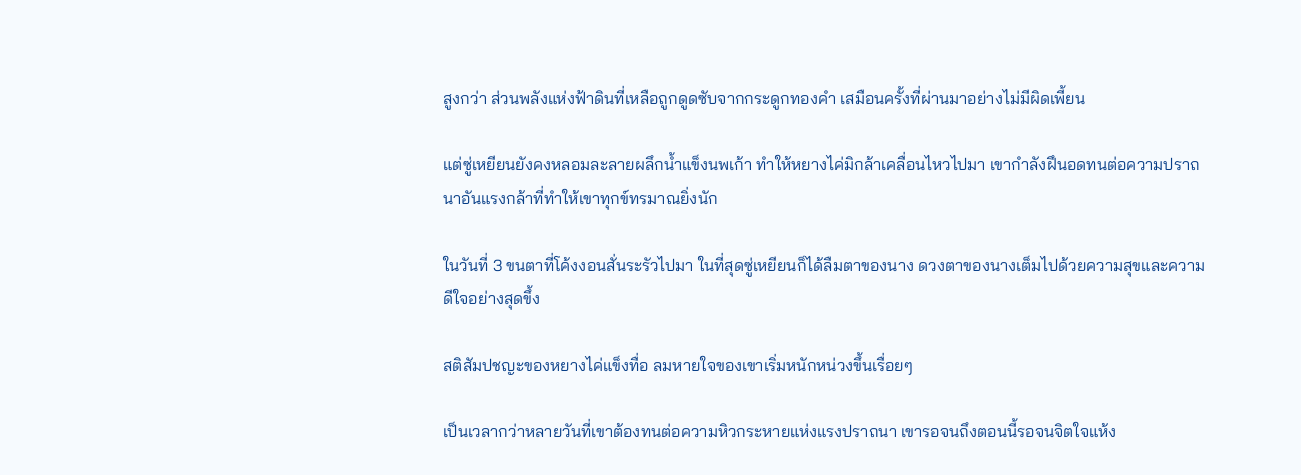สูงกว่า ส่วนพลังแห่งฟ้าดินที่เหลือถูกดูดซับจากกระดูกทองคำ เสมือนครั้งที่ผ่านมาอย่างไม่มีผิดเพี้ยน

แต่ซู่เหยียนยังคงหลอมละลายผลึกน้ำแข็งนพเก้า ทำให้หยางไค่มิกล้าเคลื่อนไหวไปมา เขากำลังฝึนอดทนต่อความปราถนาอันแรงกล้าที่ทำให้เขาทุกข์ทรมาณยิ่งนัก

ในวันที่ 3 ขนตาที่โค้งงอนสั่นระรัวไปมา ในที่สุดซู่เหยียนก็ได้ลืมตาของนาง ดวงตาของนางเต็มไปด้วยความสุขและความดีใจอย่างสุดขึ้ง

สติสัมปชญะของหยางไค่แข็งทื่อ ลมหายใจของเขาเริ่มหนักหน่วงขึ้นเรื่อยๆ

เป็นเวลากว่าหลายวันที่เขาต้องทนต่อความหิวกระหายแห่งแรงปราถนา เขารอจนถึงตอนนี้รอจนจิตใจแห้ง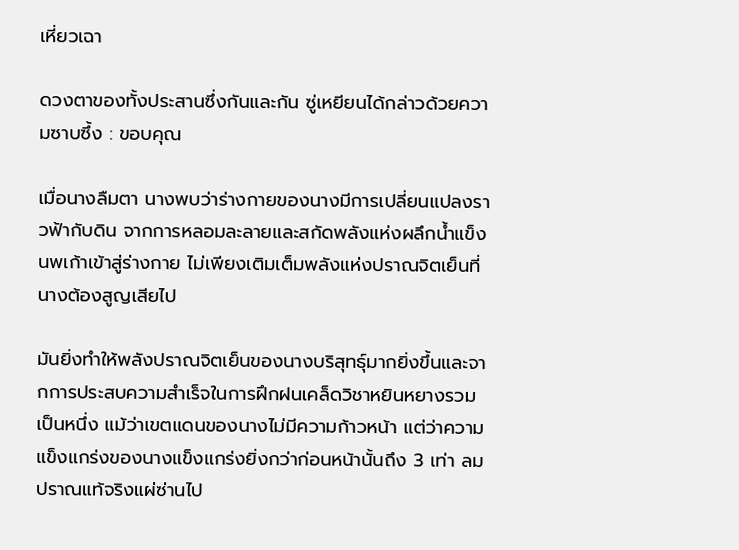เหี่ยวเฉา

ดวงตาของทั้งประสานซึ่งกันและกัน ซู่เหยียนได้กล่าวด้วยความซาบซึ้ง : ขอบคุณ

เมื่อนางลืมตา นางพบว่าร่างกายของนางมีการเปลี่ยนแปลงราวฟ้ากับดิน จากการหลอมละลายและสกัดพลังแห่งผลึกน้ำแข็งนพเก้าเข้าสู่ร่างกาย ไม่เพียงเติมเต็มพลังแห่งปราณจิตเย็นที่นางต้องสูญเสียไป

มันยิ่งทำให้พลังปราณจิตเย็นของนางบริสุทธุ์มากยิ่งขึ้นและจากการประสบความสำเร็จในการฝึกฝนเคล็ดวิชาหยินหยางรวมเป็นหนึ่ง แม้ว่าเขตแดนของนางไม่มีความก้าวหน้า แต่ว่าความแข็งแกร่งของนางแข็งแกร่งยิ่งกว่าก่อนหน้านั้นถึง 3 เท่า ลมปราณแท้จริงแผ่ซ่านไป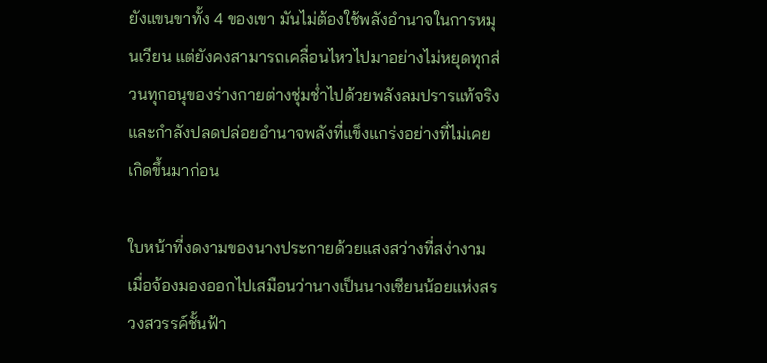ยังแขนขาทั้ง 4 ของเขา มันไม่ต้องใช้พลังอำนาจในการหมุนเวียน แต่ยังคงสามารถเคลื่อนไหวไปมาอย่างไม่หยุดทุกส่วนทุกอนุของร่างกายต่างชุ่มช่ำไปด้วยพลังลมปรารแท้จริงและกำลังปลดปล่อยอำนาจพลังที่แข็งแกร่งอย่างที่ไม่เคยเกิดขึ้นมาก่อน

ใบหน้าที่งดงามของนางประกายด้วยแสงสว่างที่สง่างาม เมื่อจ้องมองออกไปเสมือนว่านางเป็นนางเซียนน้อยแห่งสรวงสวรรค์ชั้นฟ้า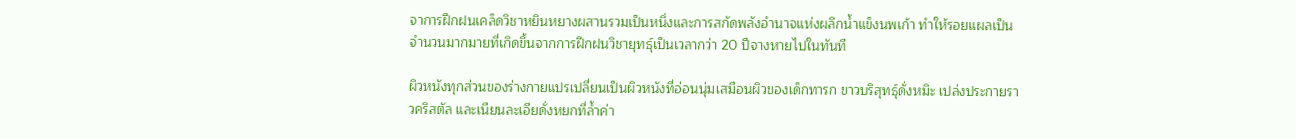จาการฝีกฝนเคล็ดวิชาหยินหยางผสานรวมเป็นหนึ่งและการสกัดพลังอำนาจแห่งผลึกน้ำแข็งนพเก้า ทำให้รอยแผลเป็นจำนวนมากมายที่เกิดขึ้นจากการฝึกฝนวิชายุทธุ์เป็นเวลากว่า 20 ปีจางหายไปในทันที

ผิวหนังทุกส่วนของร่างกายแปรเปลี่ยนเป็นผิวหนังที่อ่อนนุ่มเสมือนผิวของเด็กทารก ขาวบริสุทธุ์ดั่งหมิะ เปล่งประกายราวคริสตัล และเนียนละเอียดั่งหยกที่ล้ำค่า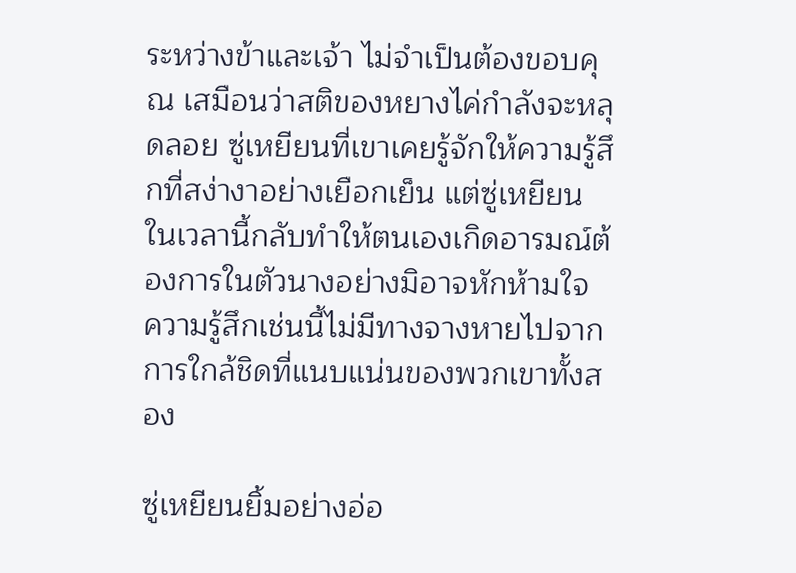ระหว่างข้าและเจ้า ไม่จำเป็นต้องขอบคุณ เสมือนว่าสติของหยางไค่กำลังจะหลุดลอย ซู่เหยียนที่เขาเคยรู้จักให้ความรู้สึกที่สง่างาอย่างเยือกเย็น แต่ซู่เหยียนในเวลานี้กลับทำให้ตนเองเกิดอารมณ์ต้องการในตัวนางอย่างมิอาจหักห้ามใจ ความรู้สึกเช่นนี้ไม่มีทางจางหายไปจากการใกล้ชิดที่แนบแน่นของพวกเขาทั้งสอง

ซู่เหยียนยิ้มอย่างอ่อ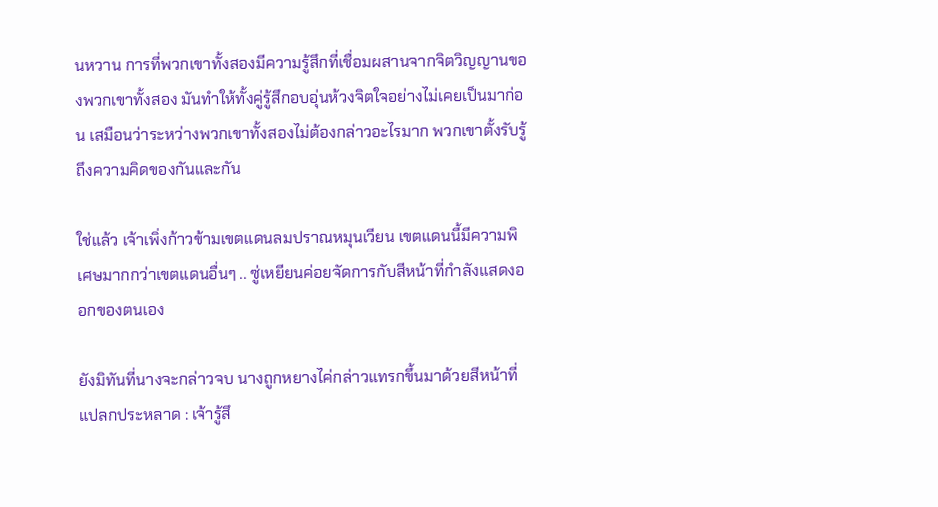นหวาน การที่พวกเขาทั้งสองมีความรู้สึกที่เชื่อมผสานจากจิตวิญญานของพวกเขาทั้งสอง มันทำให้ทั้งคู่รู้สึกอบอุ่นห้วงจิตใจอย่างไม่เคยเป็นมาก่อน เสมือนว่าระหว่างพวกเขาทั้งสองไม่ต้องกล่าวอะไรมาก พวกเขาตั้งรับรู้ถึงความคิดของกันและกัน

ใช่แล้ว เจ้าเพิ่งก้าวข้ามเขตแดนลมปราณหมุนเวียน เขตแดนนี้มีความพิเศษมากกว่าเขตแดนอื่นๆ .. ซู่เหยียนค่อยจัดการกับสีหน้าที่กำลังแสดงออกของตนเอง

ยังมิทันที่นางจะกล่าวจบ นางถูกหยางไค่กล่าวแทรกขึ้นมาด้วยสีหน้าที่แปลกประหลาด : เจ้ารู้สึ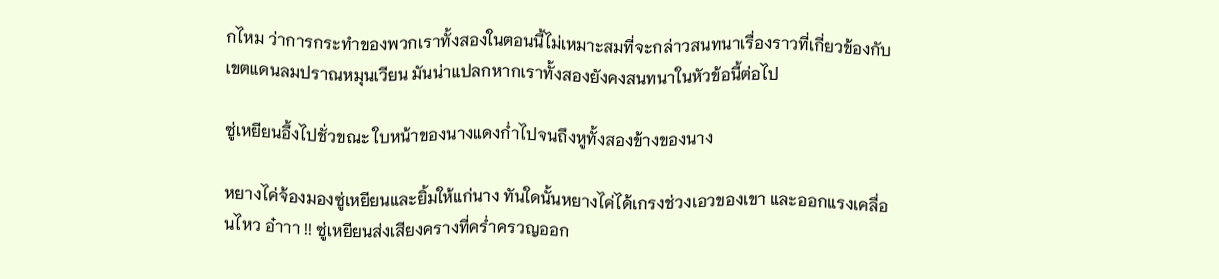กไหม ว่าการกระทำของพวกเราทั้งสองในตอนนี้ไม่เหมาะสมที่จะกล่าวสนทนาเรื่องราวที่เกี่ยวข้องกับเขตแดนลมปราณหมุนเวียน มันน่าแปลกหากเราทั้งสองยังคงสนทนาในหัวข้อนี้ต่อไป

ซู่เหยียนอึ้งไปชั่วขณะ ใบหน้าของนางแดงก่ำไปจนถึงหูทั้งสองข้างของนาง

หยางไค่จ้องมองซู่เหยียนและยิ้มให้แก่นาง ทันใดนั้นหยางไค่ได้เกรงช่วงเอวของเขา และออกแรงเคลื่อนไหว อ๋าาา !! ซู่เหยียนส่งเสียงครางที่คร่ำครวญออก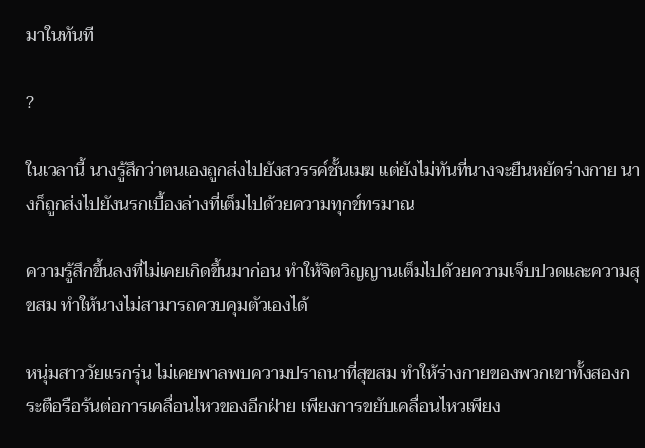มาในทันที

?

ในเวลานี้ นางรู้สึกว่าตนเองถูกส่งไปยังสวรรค์ชั้นเมฆ แต่ยังไม่ทันที่นางจะยืนหยัดร่างกาย นางก็ถูกส่งไปยังนรกเบื้องล่างที่เต็มไปด้วยความทุกข์ทรมาณ

ความรู้สึกขึ้นลงที่ไม่เคยเกิดขึ้นมาก่อน ทำให้จิตวิญญานเต็มไปด้วยความเจ็บปวดและความสุขสม ทำให้นางไม่สามารถควบคุมตัวเองได้

หนุ่มสาววัยแรกรุ่น ไม่เคยพาลพบความปราถนาที่สุขสม ทำให้ร่างกายของพวกเขาทั้งสองกระตือรือร้นต่อการเคลื่อนไหวของอีกฝ่าย เพียงการขยับเคลื่อนไหวเพียง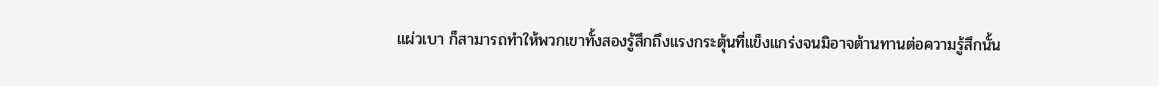แผ่วเบา ก็สามารถทำให้พวกเขาทั้งสองรู้สึกถึงแรงกระตุ้นที่แข็งแกร่งจนมิอาจต้านทานต่อความรู้สึกนั้น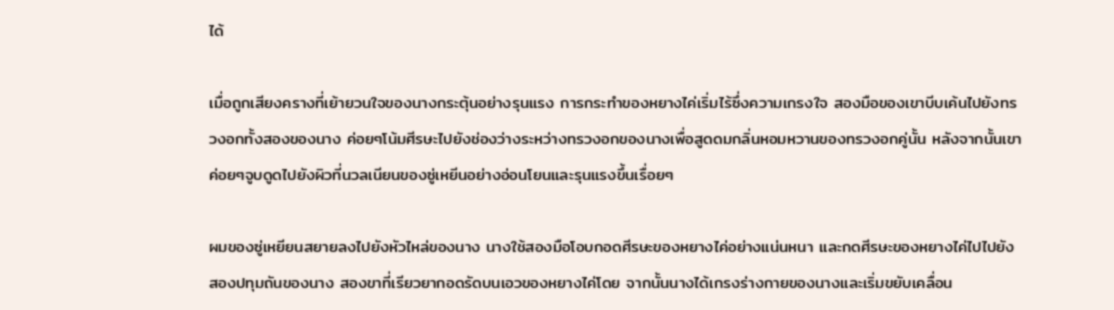ได้

เมื่อถูกเสียงครางที่เย้ายวนใจของนางกระตุ้นอย่างรุนแรง การกระทำของหยางไค่เริ่มไร้ซึ่งความเกรงใจ สองมือของเขาบีบเค้นไปยังทรวงอกทั้งสองของนาง ค่อยๆโน้มศีรษะไปยังช่องว่างระหว่างทรวงอกของนางเพื่อสูดดมกลิ่นหอมหวานของทรวงอกคู่นั้น หลังจากนั้นเขาค่อยๆจูบดูดไปยังผิวที่นวลเนียนของซู่เหยีนอย่างอ่อนโยนและรุนแรงขึ้นเรื่อยๆ

ผมของซู่เหยียนสยายลงไปยังหัวไหล่ของนาง นางใช้สองมือโอบกอดศีรษะของหยางไค่อย่างแน่นหนา และกดศีรษะของหยางไค่ไปไปยังสองปทุมถันของนาง สองขาที่เรียวยากอดรัดบนเอวของหยางไค่โดย จากนั้นนางได้เกรงร่างกายของนางและเริ่มขยับเคลื่อน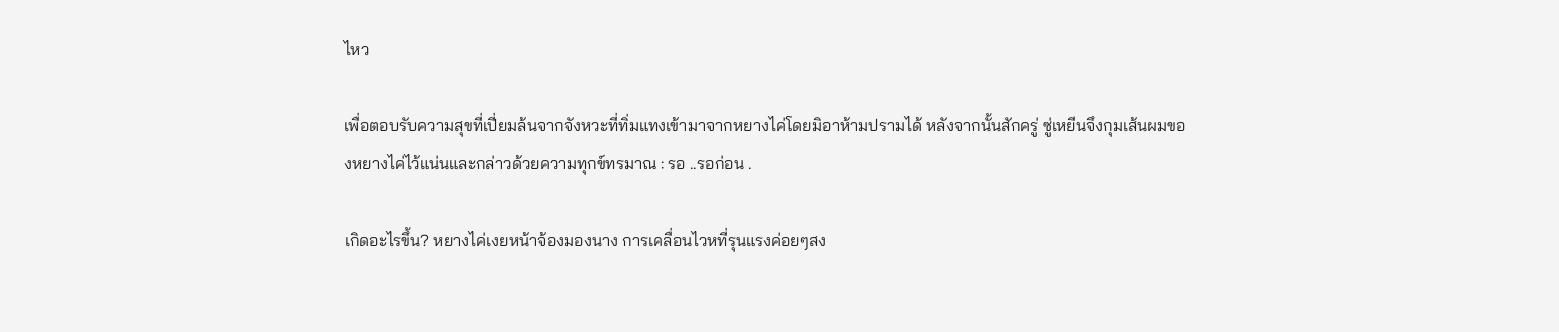ไหว

เพื่อตอบรับความสุขที่เปี่ยมล้นจากจังหวะที่ทิ่มแทงเข้ามาจากหยางไค่โดยมิอาห้ามปรามได้ หลังจากนั้นสักครู่ ซู่เหยีนจึงกุมเส้นผมของหยางไค่ไว้แน่นและกล่าวด้วยความทุกข์ทรมาณ : รอ ..รอก่อน .

เกิดอะไรขึ้น? หยางไค่เงยหน้าจ้องมองนาง การเคลื่อนไวหที่รุนแรงค่อยๆสง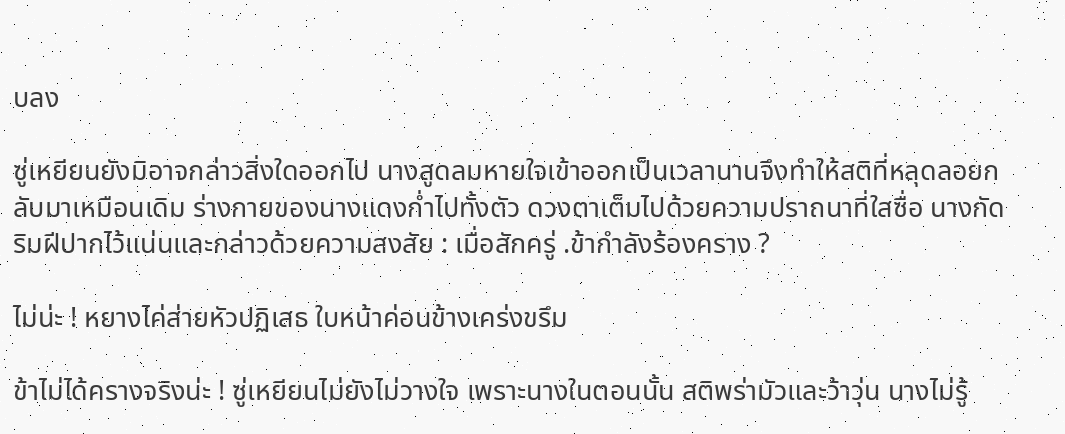บลง

ซู่เหยียนยังมิอาจกล่าวสิ่งใดออกไป นางสูดลมหายใจเข้าออกเป็นเวลานานจึงทำให้สติที่หลุดลอยกลับมาเหมือนเดิม ร่างกายของนางแดงก่ำไปทั้งตัว ดวงตาเต็มไปด้วยความปราถนาที่ใสซื่อ นางกัดริมฝีปากไว้แน่นและกล่าวด้วยความสงสัย : เมื่อสักครู่ .ข้ากำลังร้องคราง ?

ไม่น่ะ ! หยางไค่ส่ายหัวปฏิเสธ ใบหน้าค่อนข้างเคร่งขรึม

ข้าไม่ได้ครางจริงน่ะ ! ซู่เหยียนไม่ยังไม่วางใจ เพราะนางในตอนนั้น สติพร่ามัวและว้าวุ่น นางไม่รู้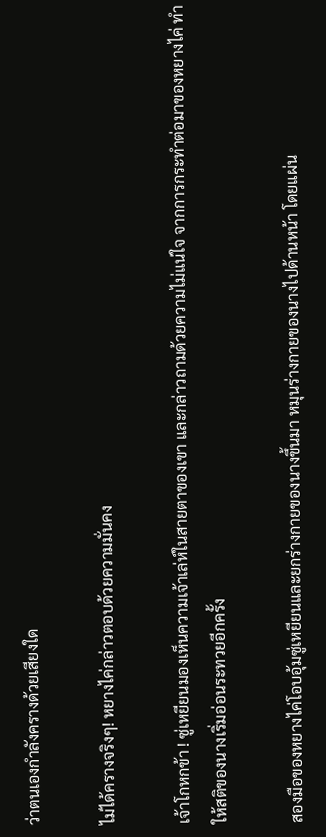ว่าตนเองกำลังครางด้วยเสียงใด

ไม่ได้ครางจริงๆ! หยางไค่กล่าวตอบด้วยความมั่นคง

เจ้าโกหกข้า ! ซู่เหยียนมองเห็นความเจ้าเล่ห์ในสายตาของเขา และกล่าวถามด้วยความไม่แน่ใจ จากการกระทำต่อมาของหยางไค่ ทำให้สติของนางเริ่มอ่อนระทวยอีกครั้ง

สองมือของหยางไค่โอบอุ้มซู่เหยียนและยกร่างกายของนางขึ้นมา หมุนร่างกายของนางไปด้านหน้า โดยแผ่น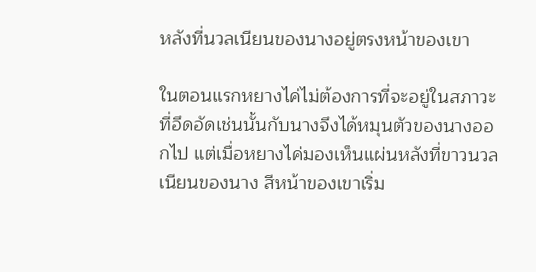หลังที่นวลเนียนของนางอยู่ตรงหน้าของเขา

ในตอนแรกหยางไค่ไม่ต้องการที่จะอยู่ในสภาวะที่อึดอัดเช่นนั้นกับนางจึงได้หมุนตัวของนางออกไป แต่เมื่อหยางไค่มองเห็นแผ่นหลังที่ขาวนวลเนียนของนาง สีหน้าของเขาเริ่ม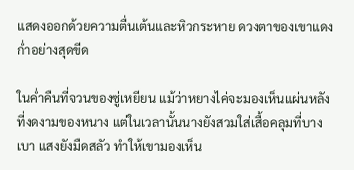แสดงออกด้วยความตื่นเต้นและหิวกระหาย ดวงตาของเขาแดงก่ำอย่างสุดขีด

ในค่ำคืนที่จวนของซู่เหยียน แม้ว่าหยางไค่จะมองเห็นแผ่นหลังที่งดงามของหนาง แต่ในเวลานั้นนางยังสวมใส่เสื้อคลุมที่บางเบา แสงยังมืดสลัว ทำให้เขามองเห็น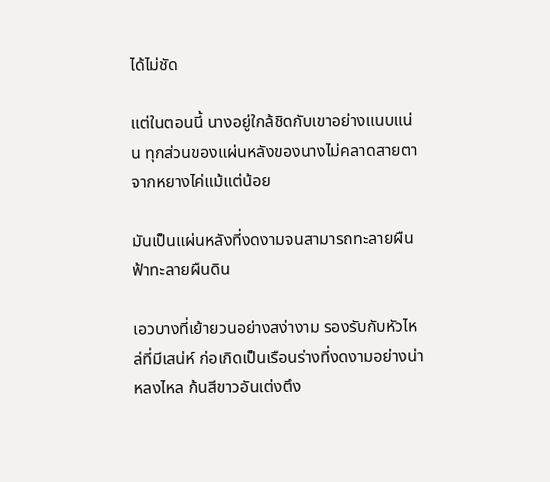ได้ไม่ชัด

แต่ในตอนนี้ นางอยู่ใกล้ชิดกับเขาอย่างแนบแน่น ทุกส่วนของแผ่นหลังของนางไม่คลาดสายตาจากหยางไค่แม้แต่น้อย

มันเป็นแผ่นหลังที่งดงามจนสามารถทะลายผืนฟ้าทะลายผืนดิน

เอวบางที่เย้ายวนอย่างสง่างาม รองรับกับหัวไหล่ที่มีเสน่ห์ ก่อเกิดเป็นเรือนร่างที่งดงามอย่างน่าหลงไหล ก้นสีขาวอันเต่งตึง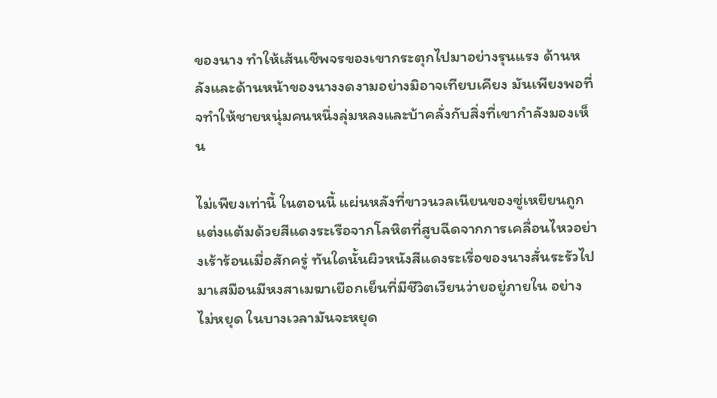ของนาง ทำให้เส้นเชีพจรของเขากระตุกไปมาอย่างรุนแรง ด้านหลังและด้านหน้าของนางงดงามอย่างมิอาจเทียบเคียง มันเพียงพอที่จทำให้ชายหนุ่มคนหนึ่งลุ่มหลงและบ้าคลั่งกับสิ่งที่เขากำลังมองเห็น

ไม่เพียงเท่านี้ ในตอนนี้ แผ่นหลังที่ขาวนวลเนียนของซู่เหยียนถูกแต่งแต้มด้วยสีแดงระเรือจากโลหิตที่สูบฉีดจากการเคลื่อนไหวอย่างเร้าร้อนเมื่อสักครู่ ทันใดนั้นผิวหนังสีแดงระเรื่อของนางสั่นระรัวไปมาเสมือนมีหงสาเมฆาเยือกเย็นที่มีชีวิตเวียนว่ายอยู่ภายใน อย่างไม่หยุด ในบางเวลามันจะหยุด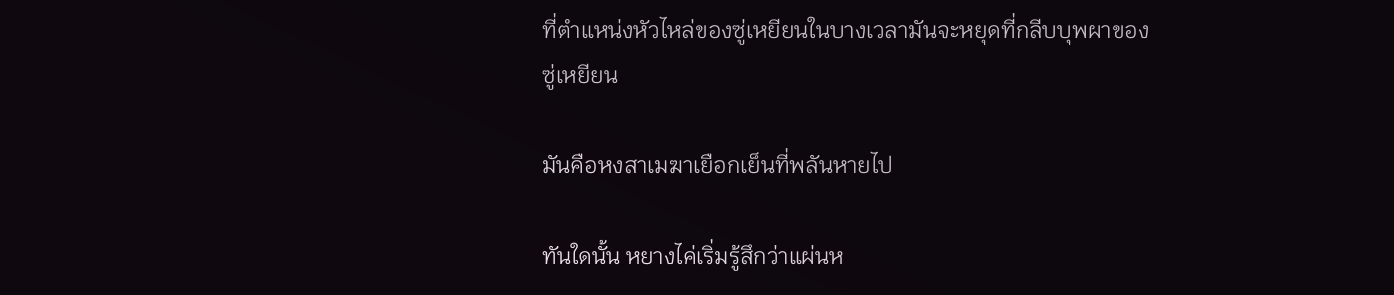ที่ตำแหน่งหัวไหล่ของซู่เหยียนในบางเวลามันจะหยุดที่กลีบบุพผาของซู่เหยียน

มันคือหงสาเมฆาเยือกเย็นที่พลันหายไป

ทันใดนั้น หยางไค่เริ่มรู้สึกว่าแผ่นห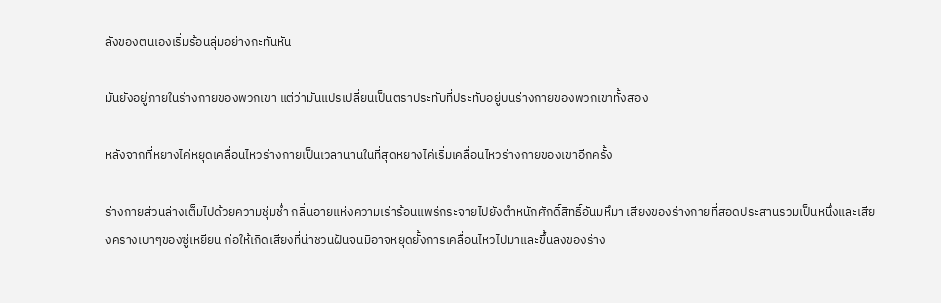ลังของตนเองเริ่มร้อนลุ่มอย่างกะทันหัน

มันยังอยู่ภายในร่างกายของพวกเขา แต่ว่ามันแปรเปลี่ยนเป็นตราประทับที่ประทับอยู่บนร่างกายของพวกเขาทั้งสอง

หลังจากที่หยางไค่หยุดเคลื่อนไหวร่างกายเป็นเวลานานในที่สุดหยางไค่เริ่มเคลื่อนไหวร่างกายของเขาอีกครั้ง

ร่างกายส่วนล่างเต็มไปด้วยความชุ่มช่ำ กลิ่นอายแห่งความเร่าร้อนแพร่กระจายไปยังตำหนักศักดิ์สิทธิ์อันมหึมา เสียงของร่างกายที่สอดประสานรวมเป็นหนึ่งและเสียงครางเบาๆของซู่เหยียน ก่อให้เกิดเสียงที่น่าชวนฝันจนมิอาจหยุดยั้งการเคลื่อนไหวไปมาและขึ้นลงของร่าง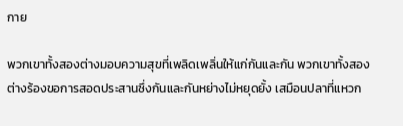กาย

พวกเขาทั้งสองต่างมอบความสุขที่เพลิดเพลิ่นให้แก่กันและกัน พวกเขาทั้งสองต่างร้องขอการสอดประสานซึ่งกันและกันหย่างไม่หยุดยั้ง เสมือนปลาที่แหวก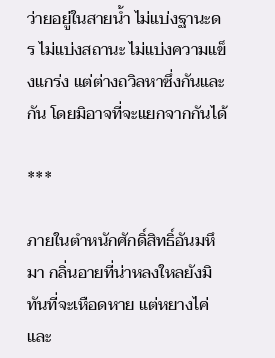ว่ายอยู่ในสายน้ำ ไม่แบ่งฐานะดร ไม่แบ่งสถานะ ไม่แบ่งความแข็งแกร่ง แต่ต่างถวิลหาซึ่งกันและกัน โดยมิอาจที่จะแยกจากกันได้

***

ภายในตำหนักศักดิ์สิทธิ์อันมหึมา กลิ่นอายที่น่าหลงใหลยังมิทันที่จะเหือดหาย แต่หยางไค่และ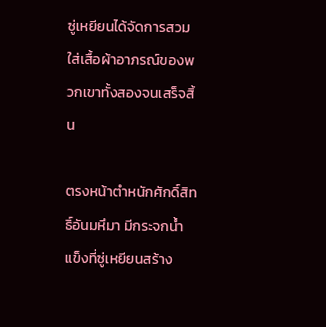ซู่เหยียนได้จัดการสวมใส่เสื้อผ้าอาภรณ์ของพวกเขาทั้งสองจนเสร็จสิ้น

ตรงหน้าตำหนักศักดิ์สิทธิ์อันมหึมา มีกระจกน้ำแข็งที่ซู่เหยียนสร้าง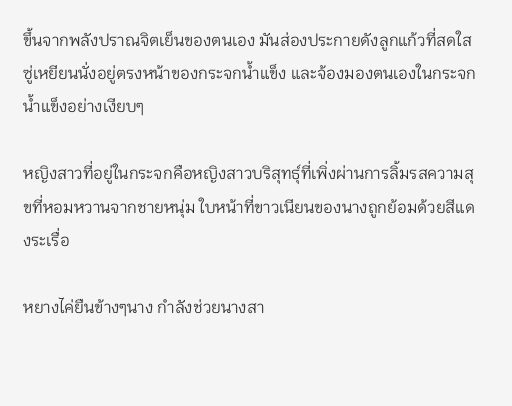ขึ้นจากพลังปราณจิตเย็นของตนเอง มันส่องประกายดังลูกแก้วที่สดใส ซู่เหยียนนั่งอยู่ตรงหน้าของกระจกน้ำแข็ง และจ้องมองตนเองในกระจกน้ำแข็งอย่างเงียบๆ

หญิงสาวที่อยู่ในกระจกคือหญิงสาวบริสุทธุ์ที่เพิ่งผ่านการลิ้มรสความสุขที่หอมหวานจากชายหนุ่ม ใบหน้าที่ขาวเนียนของนางถูกย้อมด้วยสีแดงระเรื่อ

หยางไค่ยืนข้างๆนาง กำลังช่วยนางสา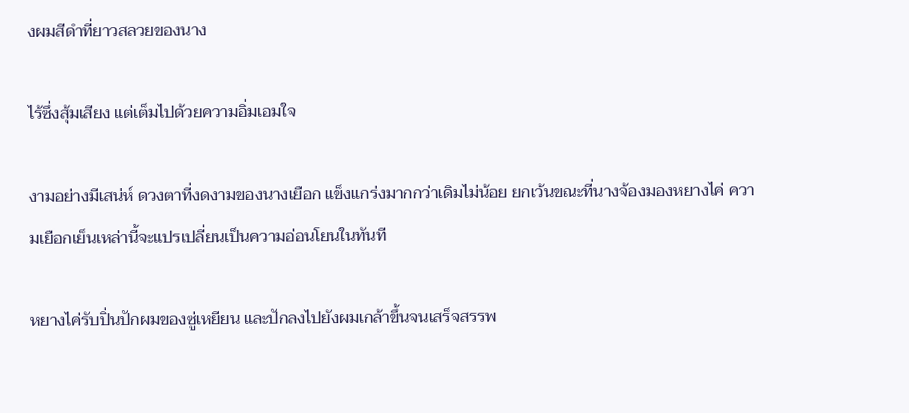งผมสีดำที่ยาวสลวยของนาง

ไร้ซึ่งสุ้มเสียง แต่เต็มไปด้วยความอิ่มเอมใจ

งามอย่างมีเสน่ห์ ดวงตาที่งดงามของนางเยือก แข็งแกร่งมากกว่าเดิมไม่น้อย ยกเว้นขณะที่นางจ้องมองหยางไค่ ความเยือกเย็นเหล่านี้จะแปรเปลี่ยนเป็นความอ่อนโยนในทันที

หยางไค่รับปิ่นปักผมของซู่เหยียน และปักลงไปยังผมเกล้าขึ้นจนเสร็จสรรพ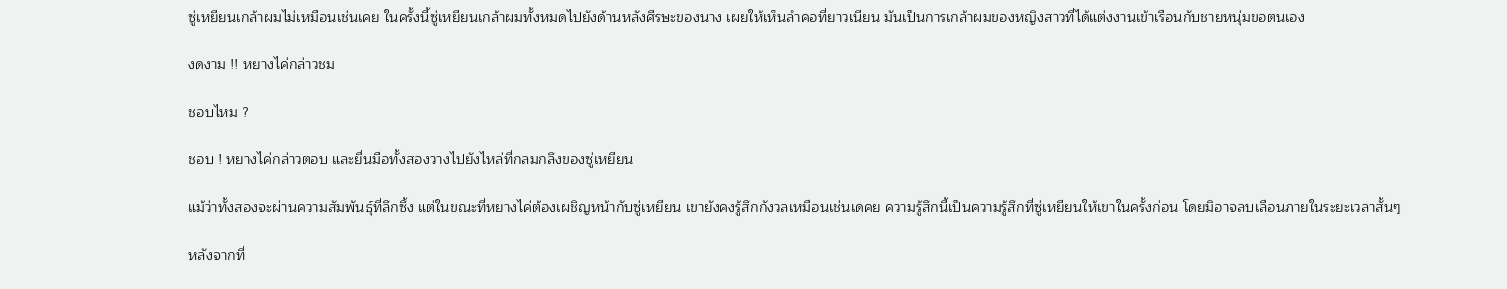ซู่เหยียนเกล้าผมไม่เหมือนเช่นเคย ในครั้งนี้ซู่เหยียนเกล้าผมทั้งหมดไปยังด้านหลังศีรษะของนาง เผยให้เห็นลำคอที่ยาวเนียน มันเป็นการเกล้าผมของหญิงสาวที่ได้แต่งงานเข้าเรือนกับชายหนุ่มขอตนเอง

งดงาม !! หยางไค่กล่าวชม

ชอบไหม ?

ชอบ ! หยางไค่กล่าวตอบ และยื่นมือทั้งสองวางไปยังไหล่ที่กลมกลึงของซู่เหยียน

แม้ว่าทั้งสองจะผ่านความสัมพันธุ์ที่ลึกซึ้ง แต่ในขณะที่หยางไค่ต้องเผชิญหน้ากับซู่เหยียน เขายังคงรู้สึกกังวลเหมือนเช่นเดคย ความรู้สึกนี้เป็นความรู้สึกที่ซู่เหยียนให้เขาในครั้งก่อน โดยมิอาจลบเลือนภายในระยะเวลาสั้นๆ

หลังจากที่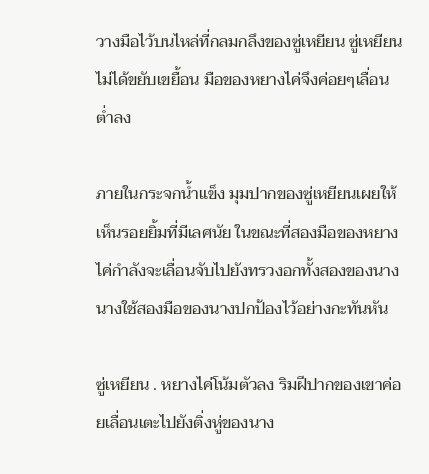วางมือไว้บนไหล่ที่กลมกลึงของซู่เหยียน ซู่เหยียนไม่ได้ขยับเขยื้อน มือของหยางไค่จึงค่อยๆเลื่อนต่ำลง

ภายในกระจกน้ำแข็ง มุมปากของซู่เหยียนเผยให้เห็นรอยยิ้มที่มีเลศนัย ในขณะที่สองมือของหยางไค่กำลังจะเลื่อนจับไปยังทรวงอกทั้งสองของนาง นางใช้สองมือของนางปกป้องไว้อย่างกะทันหัน

ซู่เหยียน . หยางไค่โน้มตัวลง ริมฝีปากของเขาค่อยเลื่อนเตะไปยังติ่งหู่ของนาง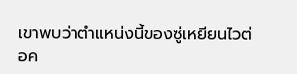เขาพบว่าตำแหน่งนี้ของซู่เหยียนไวต่อค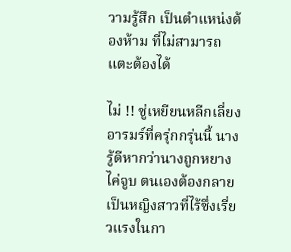วามรู้สึก เป็นตำแหน่งต้องห้าม ที่ไม่สามารถแตะต้องได้

ไม่ !! ซู่เหยียนหลีกเลี่ยงอารมร์ที่ครุ่กกรุ่นนี้ นางรู้ดีหากว่านางถูกหยางไค่จูบ ตนเองต้องกลายเป็นหญิงสาวที่ไร้ซึ่งเรี่ยวแรงในกา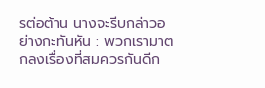รต่อต้าน นางจะรีบกล่าวอย่างกะทันหัน : พวกเรามาตกลงเรื่องที่สมควรกันดีก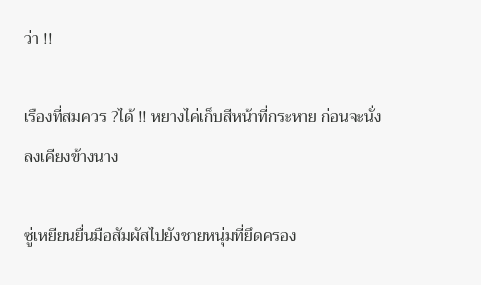ว่า !!

เรืองที่สมควร ?ได้ !! หยางไค่เก็บสีหน้าที่กระหาย ก่อนจะนั่งลงเคียงข้างนาง

ซู่เหยียนยื่นมือสัมผัสไปยังชายหนุ่มที่ยึดครอง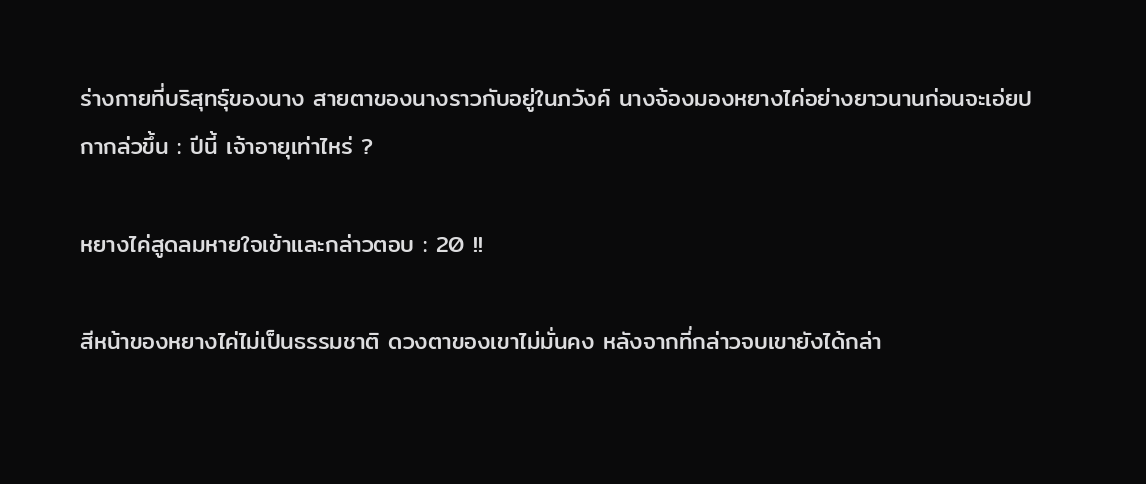ร่างกายที่บริสุทธุ์ของนาง สายตาของนางราวกับอยู่ในภวังค์ นางจ้องมองหยางไค่อย่างยาวนานก่อนจะเอ่ยปกากล่วขึ้น : ปีนี้ เจ้าอายุเท่าไหร่ ?

หยางไค่สูดลมหายใจเข้าและกล่าวตอบ : 20 !!

สีหน้าของหยางไค่ไม่เป็นธรรมชาติ ดวงตาของเขาไม่มั่นคง หลังจากที่กล่าวจบเขายังได้กล่า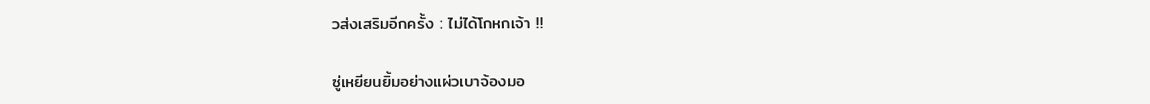วส่งเสริมอีกครั้ง : ไม่ได้โกหกเจ้า !!

ซู่เหยียนยิ้มอย่างแผ่วเบาจ้องมอ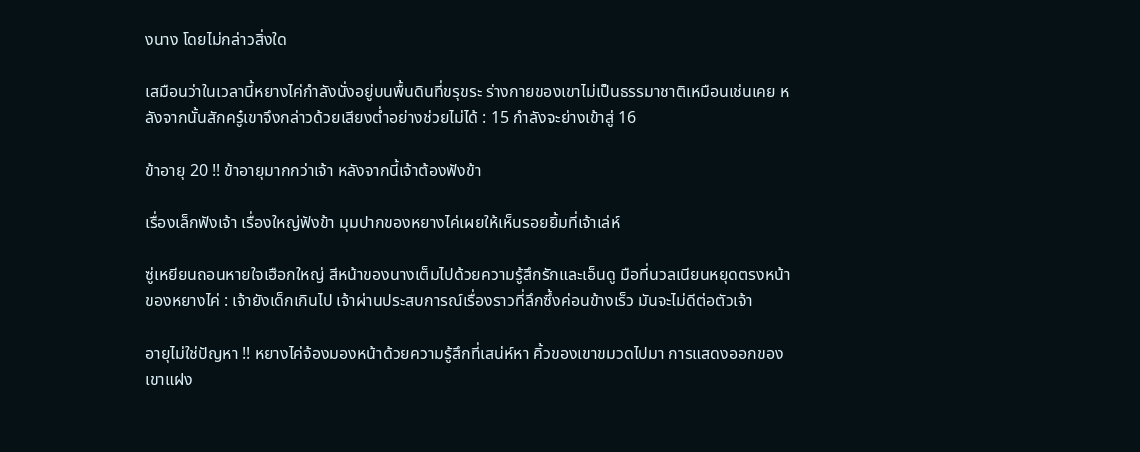งนาง โดยไม่กล่าวสิ่งใด

เสมือนว่าในเวลานี้หยางไค่กำลังนั่งอยู่บนพื้นดินที่ขรุขระ ร่างกายของเขาไม่เป็นธรรมาชาติเหมือนเช่นเคย หลังจากนั้นสักครู๋เขาจึงกล่าวด้วยเสียงต่ำอย่างช่วยไม่ได้ : 15 กำลังจะย่างเข้าสู่ 16

ข้าอายุ 20 !! ข้าอายุมากกว่าเจ้า หลังจากนี้เจ้าต้องฟังข้า

เรื่องเล็กฟังเจ้า เรื่องใหญ่ฟังข้า มุมปากของหยางไค่เผยให้เห็นรอยยิ้มที่เจ้าเล่ห์

ซู่เหยียนถอนหายใจเฮือกใหญ่ สีหน้าของนางเต็มไปด้วยความรู้สึกรักและเอ็นดู มือที่นวลเนียนหยุดตรงหน้าของหยางไค่ : เจ้ายังเด็กเกินไป เจ้าผ่านประสบการณ์เรื่องราวที่ลึกซึ้งค่อนข้างเร็ว มันจะไม่ดีต่อตัวเจ้า

อายุไม่ใช่ปัญหา !! หยางไค่จ้องมองหน้าด้วยความรู้สึกที่เสน่ห์หา คิ้วของเขาขมวดไปมา การแสดงออกของเขาแฝง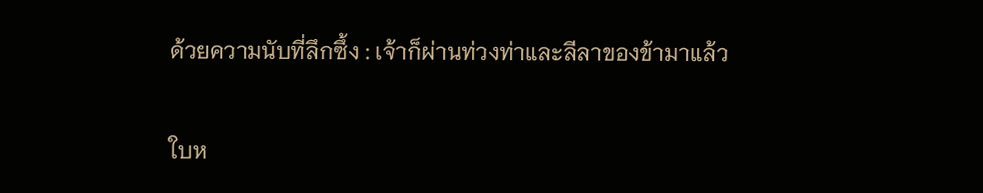ด้วยความนับที่ลึกซึ้ง : เจ้าก็ผ่านท่วงท่าและลีลาของข้ามาแล้ว

ใบห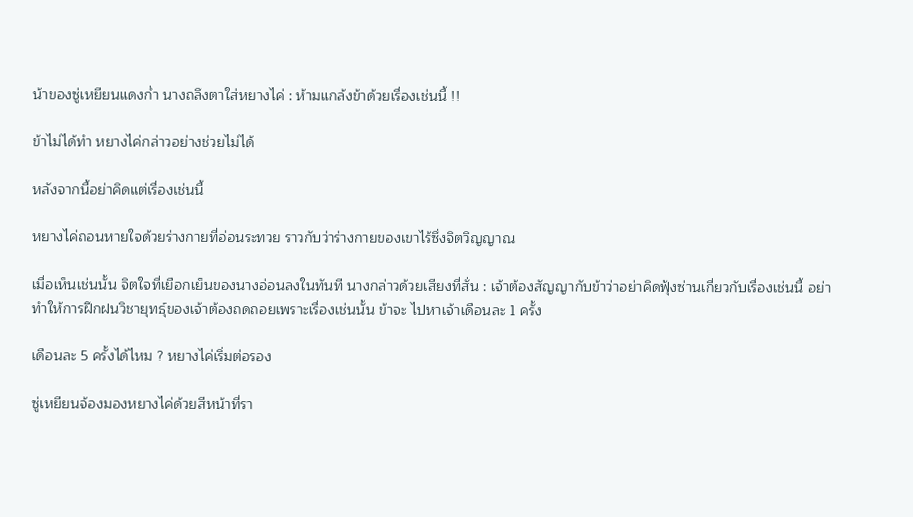น้าของซู่เหยียนแดงก่ำ นางถลึงตาใส่หยางไค่ : ห้ามแกล้งข้าด้วยเรื่องเช่นนี้ !!

ข้าไม่ได้ทำ หยางไค่กล่าวอย่างช่วยไม่ได้

หลังจากนี้อย่าคิดแต่เรื่องเช่นนี้

หยางไค่ถอนหายใจด้วยร่างกายที่อ่อนระทวย ราวกับว่าร่างกายของเขาไร้ซึ่งจิตวิญญาณ

เมื่อเห็นเช่นนั้น จิตใจที่เยือกเย็นของนางอ่อนลงในทันที นางกล่าวด้วยเสียงที่สั่น : เจ้าต้องสัญญากับข้าว่าอย่าคิดฟุ้งซ่านเกี่ยวกับเรื่องเช่นนี้ อย่าทำให้การฝึกฝนวิชายุทธุ์ของเจ้าต้องถดถอยเพราะเรื่องเช่นนั้น ข้าจะ ไปหาเจ้าเดือนละ 1 ครั้ง

เดือนละ 5 ครั้งได้ไหม ? หยางไค่เริ่มต่อรอง

ซู่เหยียนจ้องมองหยางไค่ด้วยสีหน้าที่รา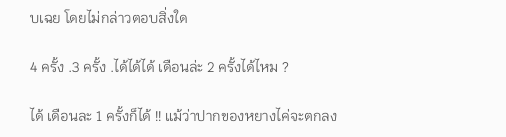บเฉย โดยไม่กล่าวตอบสิ่งใด

4 ครั้ง .3 ครั้ง .ได้ได้ได้ เดือนล่ะ 2 ครั้งได้ไหม ?

ได้ เดือนละ 1 ครั้งก็ได้ !! แม้ว่าปากของหยางไค่จะตกลง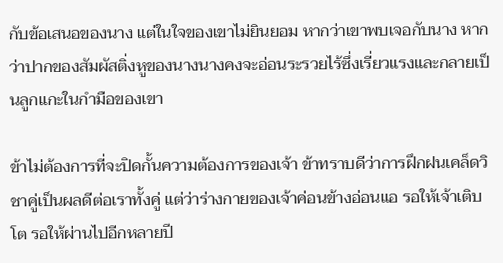กับข้อเสนอของนาง แต่ในใจของเขาไม่ยินยอม หากว่าเขาพบเจอกับนาง หากว่าปากของสัมผัสติ่งหูของนางนางคงจะอ่อนระรวยไร้ซึ่งเรี่ยวแรงและกลายเป็นลูกแกะในกำมือของเขา

ข้าไม่ต้องการที่จะปิดกั้นความต้องการของเจ้า ข้าทราบดีว่าการฝึกฝนเคล็ดวิชาคู่เป็นผลดีต่อเราทั้งคู่ แต่ว่าร่างกายของเจ้าค่อนข้างอ่อนแอ รอให้เจ้าเติบโต รอให้ผ่านไปอีกหลายปี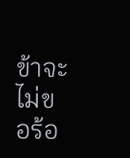ข้าจะไม่ขอร้อ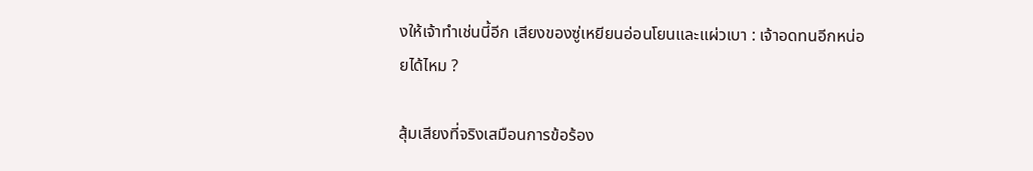งให้เจ้าทำเช่นนี้อีก เสียงของซู่เหยียนอ่อนโยนและแผ่วเบา : เจ้าอดทนอีกหน่อยได้ไหม ?

สุ้มเสียงที่จริงเสมือนการข้อร้อง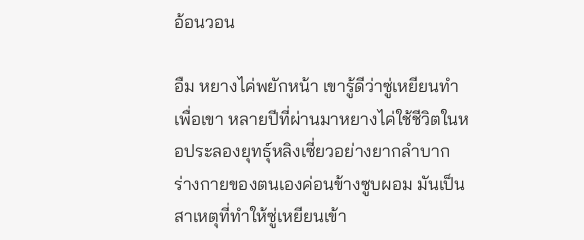อ้อนวอน

อืม หยางไค่พยักหน้า เขารู้ดีว่าซู่เหยียนทำเพื่อเขา หลายปีที่ผ่านมาหยางไค่ใช้ชีวิตในหอประลองยุทธุ์หลิงเซี่ยวอย่างยากลำบาก ร่างกายของตนเองค่อนข้างซูบผอม มันเป็นสาเหตุที่ทำให้ซู่เหยียนเข้า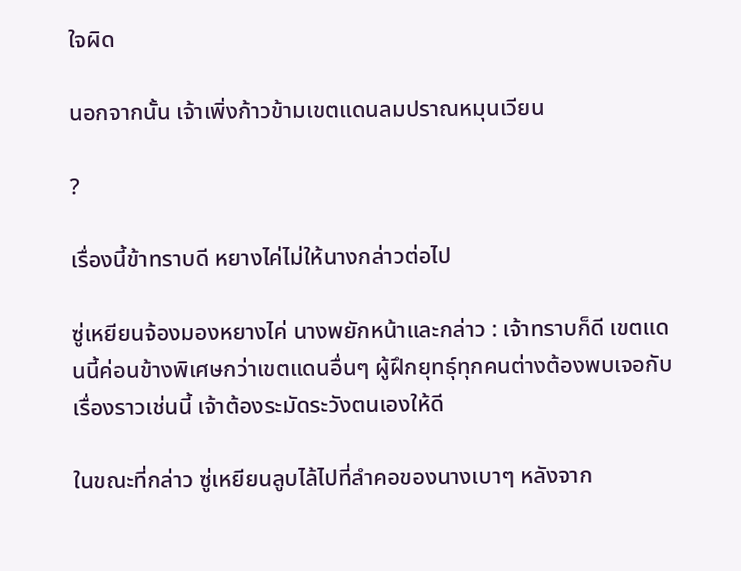ใจผิด

นอกจากนั้น เจ้าเพิ่งก้าวข้ามเขตแดนลมปราณหมุนเวียน

?

เรื่องนี้ข้าทราบดี หยางไค่ไม่ให้นางกล่าวต่อไป

ซู่เหยียนจ้องมองหยางไค่ นางพยักหน้าและกล่าว : เจ้าทราบก็ดี เขตแดนนี้ค่อนข้างพิเศษกว่าเขตแดนอื่นๆ ผู้ฝึกยุทธุ์ทุกคนต่างต้องพบเจอกับเรื่องราวเช่นนี้ เจ้าต้องระมัดระวังตนเองให้ดี

ในขณะที่กล่าว ซู่เหยียนลูบไล้ไปที่ลำคอของนางเบาๆ หลังจาก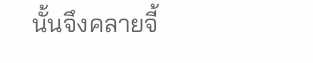นั้นจึงคลายจี้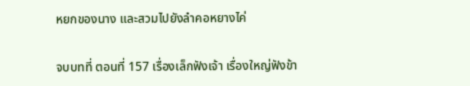หยกของนาง และสวมไปยังลำคอหยางไค่

จบบทที่ ตอนที่ 157 เรื่องเล็กฟังเจ้า เรื่องใหญ่ฟังข้า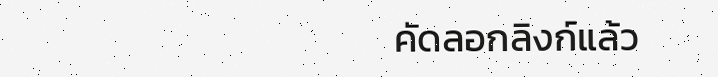คัดลอกลิงก์แล้ว